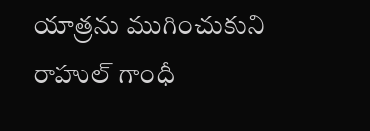యాత్రను ముగించుకుని రాహుల్ గాంధీ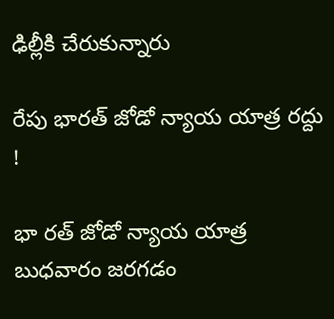ఢిల్లీకి చేరుకున్నారు

రేపు భారత్ జోడో న్యాయ యాత్ర రద్దు !

భా రత్ జోడో న్యాయ యాత్ర బుధవారం జరగడం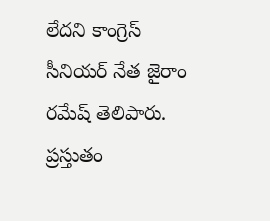లేదని కాంగ్రెస్ సీనియర్ నేత జైరాం రమేష్ తెలిపారు. ప్రస్తుతం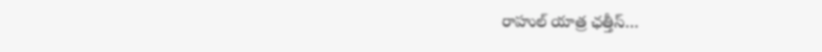రాహుల్ యాత్ర ఛత్తీస్‌…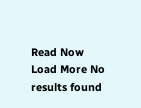Read Now
Load More No results found